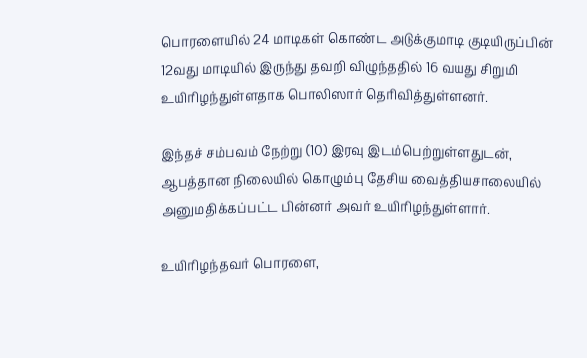பொரளையில் 24 மாடிகள் கொண்ட அடுக்குமாடி குடியிருப்பின் 12வது மாடியில் இருந்து தவறி விழுந்ததில் 16 வயது சிறுமி உயிரிழந்துள்ளதாக பொலிஸார் தெரிவித்துள்ளனர்.

இந்தச் சம்பவம் நேற்று (10) இரவு இடம்பெற்றுள்ளதுடன், ஆபத்தான நிலையில் கொழும்பு தேசிய வைத்தியசாலையில் அனுமதிக்கப்பட்ட பின்னர் அவர் உயிரிழந்துள்ளார்.

உயிரிழந்தவர் பொரளை,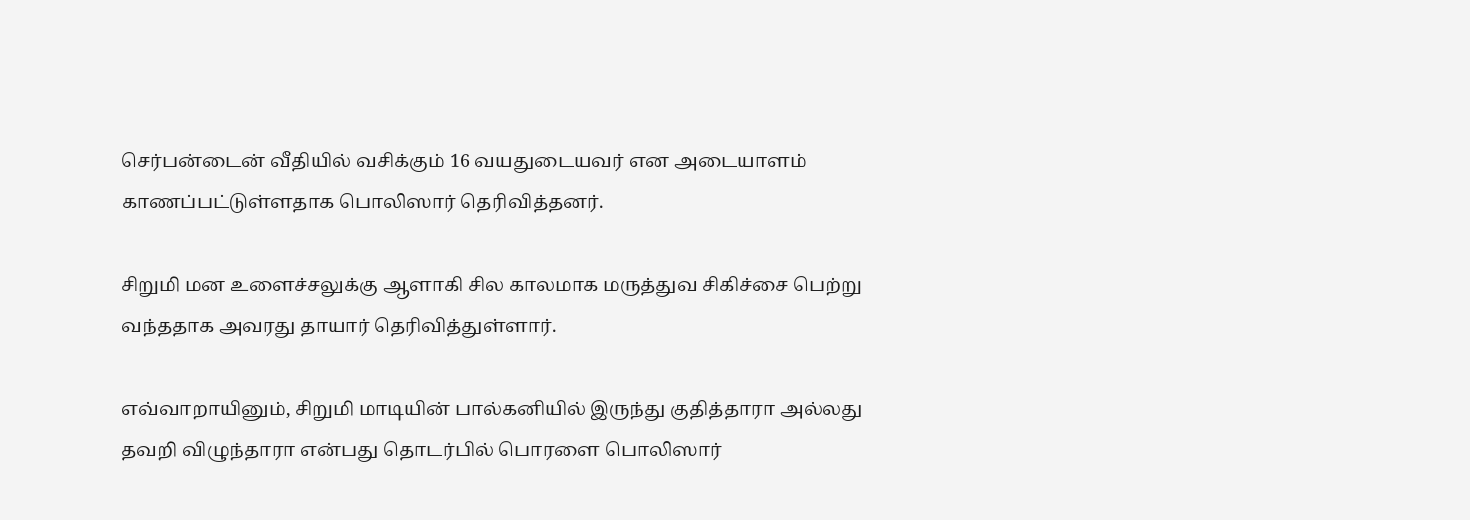செர்பன்டைன் வீதியில் வசிக்கும் 16 வயதுடையவர் என அடையாளம் காணப்பட்டுள்ளதாக பொலிஸார் தெரிவித்தனர்.

சிறுமி மன உளைச்சலுக்கு ஆளாகி சில காலமாக மருத்துவ சிகிச்சை பெற்று வந்ததாக அவரது தாயார் தெரிவித்துள்ளார்.

எவ்வாறாயினும், சிறுமி மாடியின் பால்கனியில் இருந்து குதித்தாரா அல்லது தவறி விழுந்தாரா என்பது தொடர்பில் பொரளை பொலிஸார்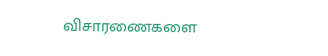விசாரணைகளை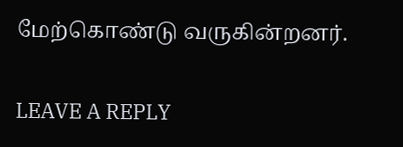மேற்கொண்டு வருகின்றனர்.

LEAVE A REPLY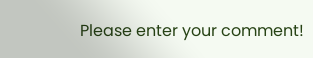Please enter your comment!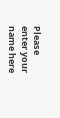Please enter your name here